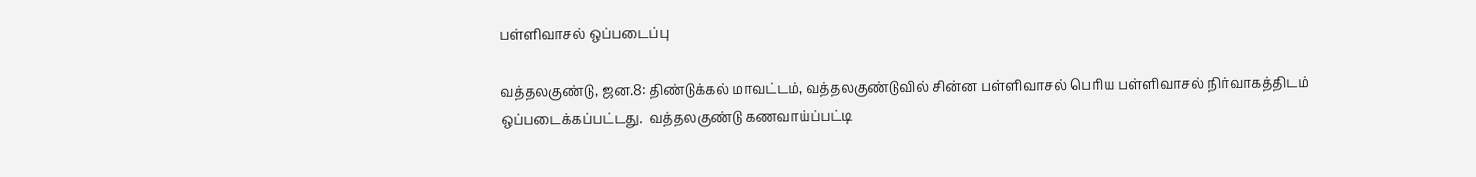பள்ளிவாசல் ஒப்படைப்பு

வத்தலகுண்டு, ஜன.8: திண்டுக்கல் மாவட்டம், வத்தலகுண்டுவில் சின்ன பள்ளிவாசல் பெரிய பள்ளிவாசல் நிர்வாகத்திடம் ஒப்படைக்கப்பட்டது.  வத்தலகுண்டு கணவாய்ப்பட்டி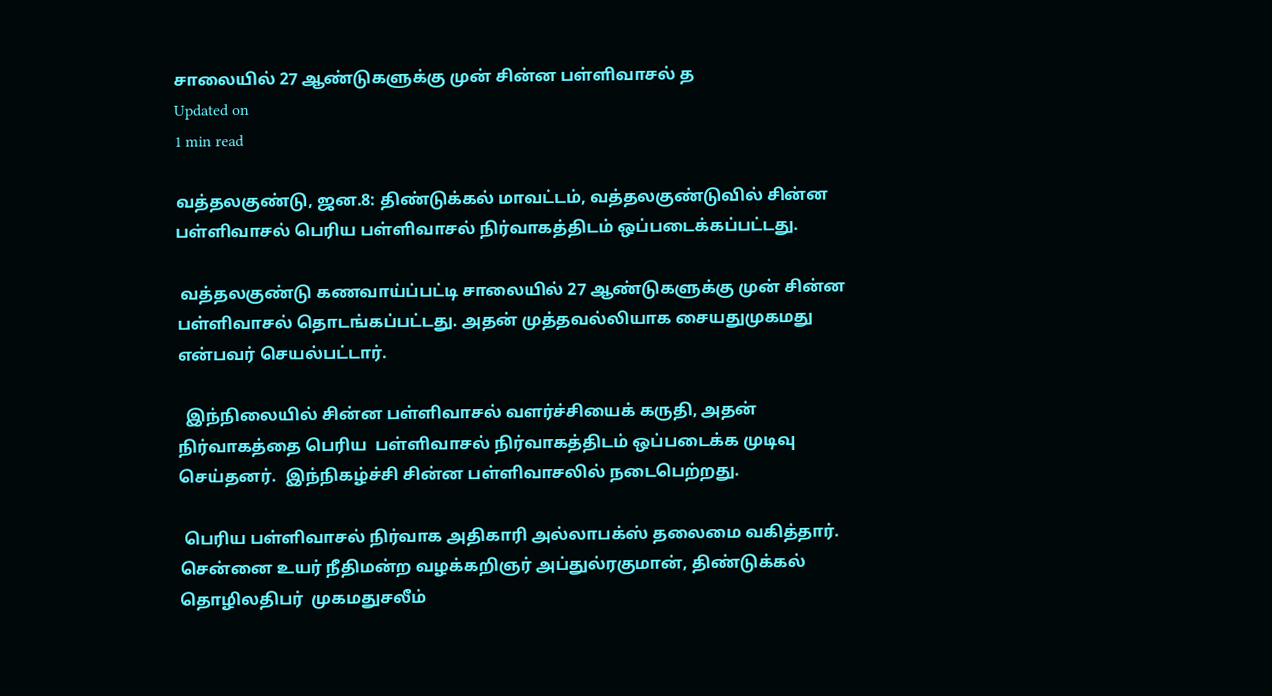சாலையில் 27 ஆண்டுகளுக்கு முன் சின்ன பள்ளிவாசல் த
Updated on
1 min read

வத்தலகுண்டு, ஜன.8: திண்டுக்கல் மாவட்டம், வத்தலகுண்டுவில் சின்ன பள்ளிவாசல் பெரிய பள்ளிவாசல் நிர்வாகத்திடம் ஒப்படைக்கப்பட்டது.

 வத்தலகுண்டு கணவாய்ப்பட்டி சாலையில் 27 ஆண்டுகளுக்கு முன் சின்ன பள்ளிவாசல் தொடங்கப்பட்டது. அதன் முத்தவல்லியாக சையதுமுகமது என்பவர் செயல்பட்டார்.

  இந்நிலையில் சின்ன பள்ளிவாசல் வளர்ச்சியைக் கருதி, அதன் நிர்வாகத்தை பெரிய  பள்ளிவாசல் நிர்வாகத்திடம் ஒப்படைக்க முடிவு செய்தனர்.  இந்நிகழ்ச்சி சின்ன பள்ளிவாசலில் நடைபெற்றது.

 பெரிய பள்ளிவாசல் நிர்வாக அதிகாரி அல்லாபக்ஸ் தலைமை வகித்தார்.  சென்னை உயர் நீதிமன்ற வழக்கறிஞர் அப்துல்ரகுமான், திண்டுக்கல் தொழிலதிபர்  முகமதுசலீம்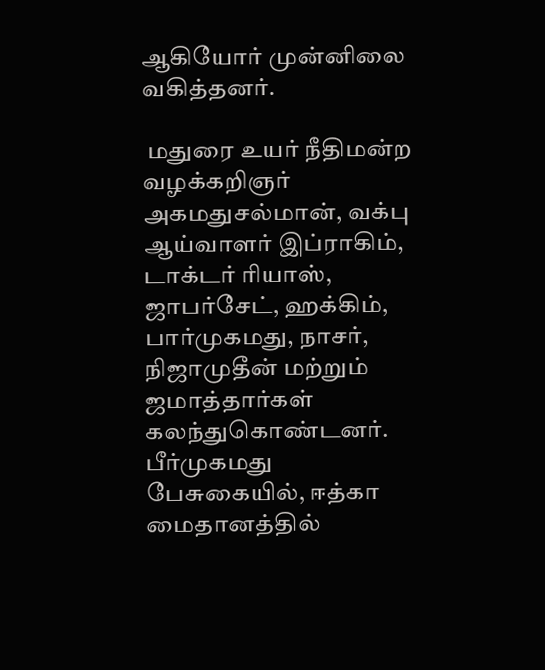ஆகியோர் முன்னிலை வகித்தனர்.

 மதுரை உயர் நீதிமன்ற வழக்கறிஞர் அகமதுசல்மான், வக்பு ஆய்வாளர் இப்ராகிம்,  டாக்டர் ரியாஸ், ஜாபர்சேட், ஹக்கிம், பார்முகமது, நாசர், நிஜாமுதீன் மற்றும் ஜமாத்தார்கள் கலந்துகொண்டனர்.  பீர்முகமது பேசுகையில், ஈத்கா மைதானத்தில்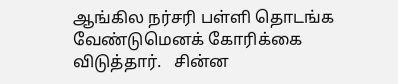ஆங்கில நர்சரி பள்ளி தொடங்க  வேண்டுமெனக் கோரிக்கை விடுத்தார்.   சின்ன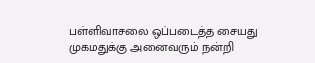பள்ளிவாசலை ஒப்படைத்த சையது முகமதுக்கு அனைவரும் நன்றி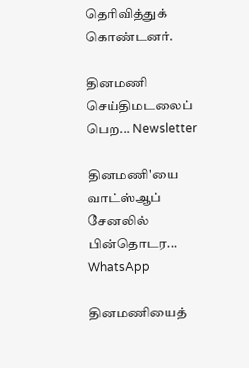தெரிவித்துக் கொண்டனர்.

தினமணி செய்திமடலைப் பெற... Newsletter

தினமணி'யை வாட்ஸ்ஆப் சேனலில் பின்தொடர... WhatsApp

தினமணியைத்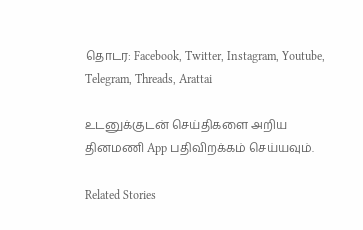தொடர: Facebook, Twitter, Instagram, Youtube, Telegram, Threads, Arattai

உடனுக்குடன் செய்திகளை அறிய தினமணி App பதிவிறக்கம் செய்யவும்.

Related Stories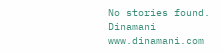No stories found.
Dinamani
www.dinamani.com